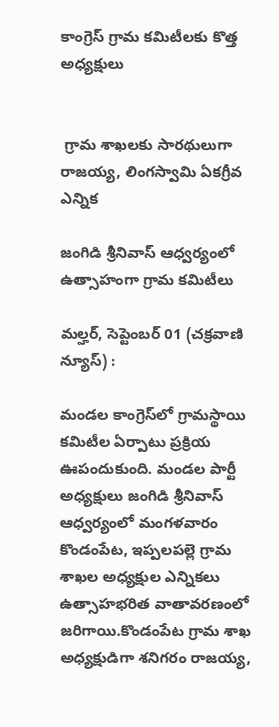కాంగ్రెస్ గ్రామ కమిటీలకు కొత్త అధ్యక్షులు


 గ్రామ శాఖలకు సారథులుగా రాజయ్య, లింగస్వామి ఏకగ్రీవ ఎన్నిక

జంగిడి శ్రీనివాస్ ఆధ్వర్యంలో ఉత్సాహంగా గ్రామ కమిటీలు

మల్హర్, సెప్టెంబర్ 01 (చక్రవాణి న్యూస్) :

మండల కాంగ్రెస్‌లో గ్రామస్థాయి కమిటీల ఏర్పాటు ప్రక్రియ ఊపందుకుంది. మండల పార్టీ అధ్యక్షులు జంగిడి శ్రీనివాస్ ఆధ్వర్యంలో మంగళవారం కొండంపేట, ఇప్పలపల్లె గ్రామ శాఖల అధ్యక్షుల ఎన్నికలు ఉత్సాహభరిత వాతావరణంలో జరిగాయి.కొండంపేట గ్రామ శాఖ అధ్యక్షుడిగా శనిగరం రాజయ్య,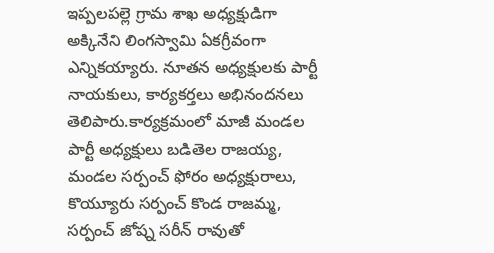ఇప్పలపల్లె గ్రామ శాఖ అధ్యక్షుడిగా అక్కినేని లింగస్వామి ఏకగ్రీవంగా ఎన్నికయ్యారు. నూతన అధ్యక్షులకు పార్టీ నాయకులు, కార్యకర్తలు అభినందనలు తెలిపారు.కార్యక్రమంలో మాజీ మండల పార్టీ అధ్యక్షులు బడితెల రాజయ్య, మండల సర్పంచ్ ఫోరం అధ్యక్షురాలు, కొయ్యూరు సర్పంచ్ కొండ రాజమ్మ, సర్పంచ్ జోష్న సరీన్ రావుతో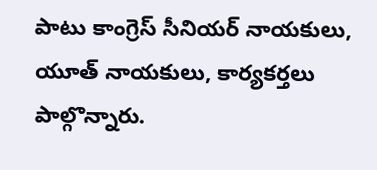పాటు కాంగ్రెస్ సీనియర్ నాయకులు, యూత్ నాయకులు, కార్యకర్తలు పాల్గొన్నారు.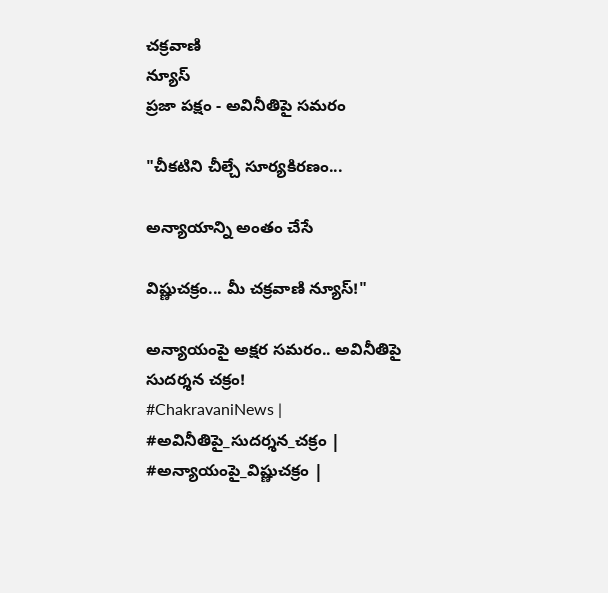చక్రవాణి
న్యూస్
ప్రజా పక్షం - అవినీతిపై సమరం

"చీకటిని చీల్చే సూర్యకిరణం...

అన్యాయాన్ని అంతం చేసే

విష్ణుచక్రం... మీ చక్రవాణి న్యూస్!"

అన్యాయంపై అక్షర సమరం.. అవినీతిపై సుదర్శన చక్రం!
#ChakravaniNews | #అవినీతిపై_సుదర్శన_చక్రం | #అన్యాయంపై_విష్ణుచక్రం |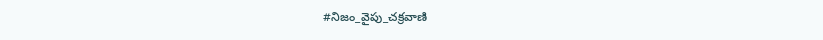#నిజం_వైపు_చక్రవాణి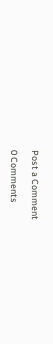Post a Comment

0 Comments